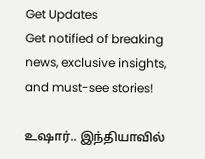Get Updates
Get notified of breaking news, exclusive insights, and must-see stories!

உஷார்.. இந்தியாவில்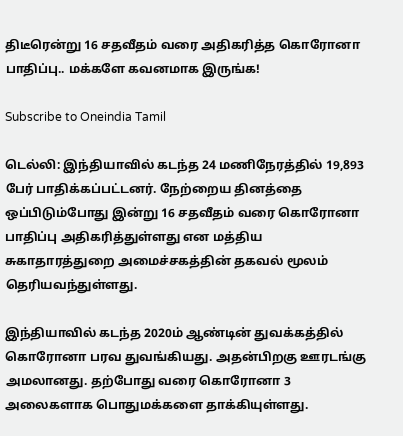திடீரென்று 16 சதவீதம் வரை அதிகரித்த கொரோனா பாதிப்பு.. மக்களே கவனமாக இருங்க!

Subscribe to Oneindia Tamil

டெல்லி: இந்தியாவில் கடந்த 24 மணிநேரத்தில் 19,893 பேர் பாதிக்கப்பட்டனர். நேற்றைய தினத்தை ஒப்பிடும்போது இன்று 16 சதவீதம் வரை கொரோனா பாதிப்பு அதிகரித்துள்ளது என மத்திய சுகாதாரத்துறை அமைச்சகத்தின் தகவல் மூலம் தெரியவந்துள்ளது.

இந்தியாவில் கடந்த 2020ம் ஆண்டின் துவக்கத்தில் கொரோனா பரவ துவங்கியது. அதன்பிறகு ஊரடங்கு அமலானது. தற்போது வரை கொரோனா 3 அலைகளாக பொதுமக்களை தாக்கியுள்ளது.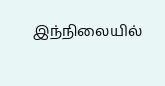இந்நிலையில்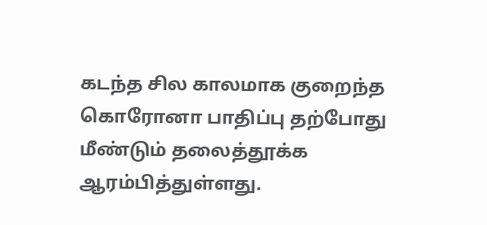கடந்த சில காலமாக குறைந்த கொரோனா பாதிப்பு தற்போது மீண்டும் தலைத்தூக்க ஆரம்பித்துள்ளது.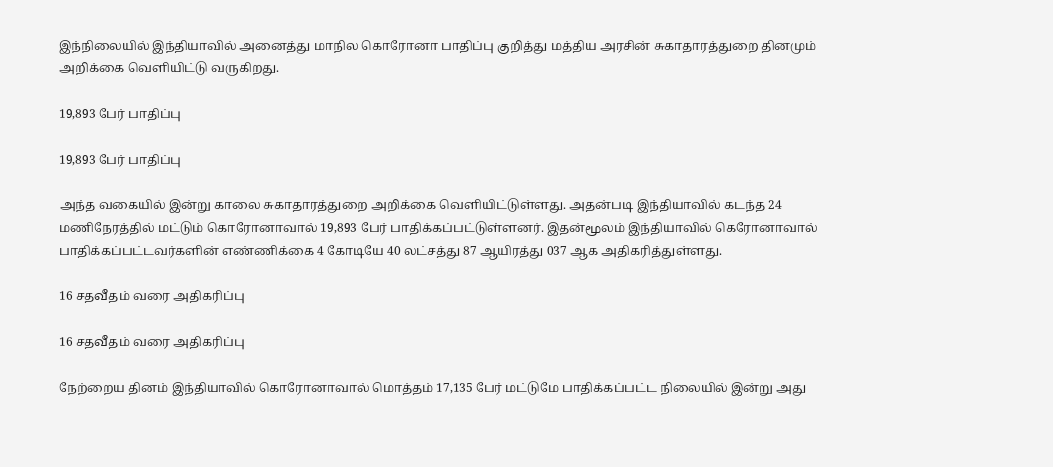இந்நிலையில் இந்தியாவில் அனைத்து மாநில கொரோனா பாதிப்பு குறித்து மத்திய அரசின் சுகாதாரத்துறை தினமும் அறிக்கை வெளியிட்டு வருகிறது.

19,893 பேர் பாதிப்பு

19,893 பேர் பாதிப்பு

அந்த வகையில் இன்று காலை சுகாதாரத்துறை அறிக்கை வெளியிட்டுள்ளது. அதன்படி இந்தியாவில் கடந்த 24 மணிநேரத்தில் மட்டும் கொரோனாவால் 19,893 பேர் பாதிக்கப்பட்டுள்ளனர். இதன்மூலம் இந்தியாவில் கெரோனாவால் பாதிக்கப்பட்டவர்களின் எண்ணிக்கை 4 கோடியே 40 லட்சத்து 87 ஆயிரத்து 037 ஆக அதிகரித்துள்ளது.

16 சதவீதம் வரை அதிகரிப்பு

16 சதவீதம் வரை அதிகரிப்பு

நேற்றைய தினம் இந்தியாவில் கொரோனாவால் மொத்தம் 17,135 பேர் மட்டுமே பாதிக்கப்பட்ட நிலையில் இன்று அது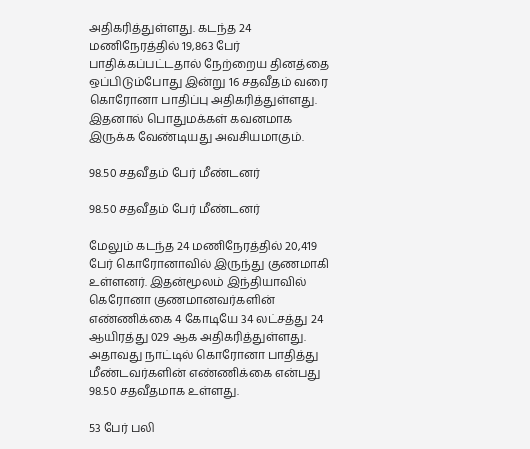அதிகரித்துள்ளது. கடந்த 24 மணிநேரத்தில் 19,863 பேர் பாதிக்கப்பட்டதால் நேற்றைய தினத்தை ஒப்பிடும்போது இன்று 16 சதவீதம் வரை கொரோனா பாதிப்பு அதிகரித்துள்ளது. இதனால் பொதுமக்கள் கவனமாக இருக்க வேண்டியது அவசியமாகும்.

98.50 சதவீதம் பேர் மீண்டனர்

98.50 சதவீதம் பேர் மீண்டனர்

மேலும் கடந்த 24 மணிநேரத்தில் 20,419 பேர் கொரோனாவில் இருந்து குணமாகி உள்ளனர். இதன்மூலம் இந்தியாவில் கெரோனா குணமானவர்களின் எண்ணிக்கை 4 கோடியே 34 லட்சத்து 24 ஆயிரத்து 029 ஆக அதிகரித்துள்ளது. அதாவது நாட்டில் கொரோனா பாதித்து மீண்டவர்களின் எண்ணிக்கை என்பது 98.50 சதவீதமாக உள்ளது.

53 பேர் பலி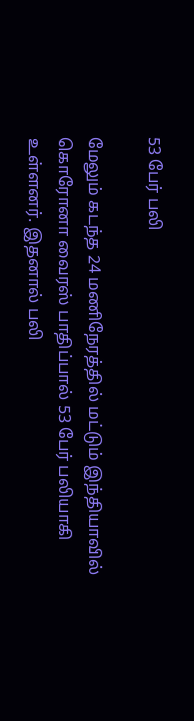53 பேர் பலி

மேலும் கடந்த 24 மணிநேரத்தில் மட்டும் இந்தியாவில் கொரோனா வைரஸ் பாதிப்பால் 53 பேர் பலியாகி உள்ளனர். இதனால் பலி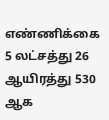எண்ணிக்கை 5 லட்சத்து 26 ஆயிரத்து 530 ஆக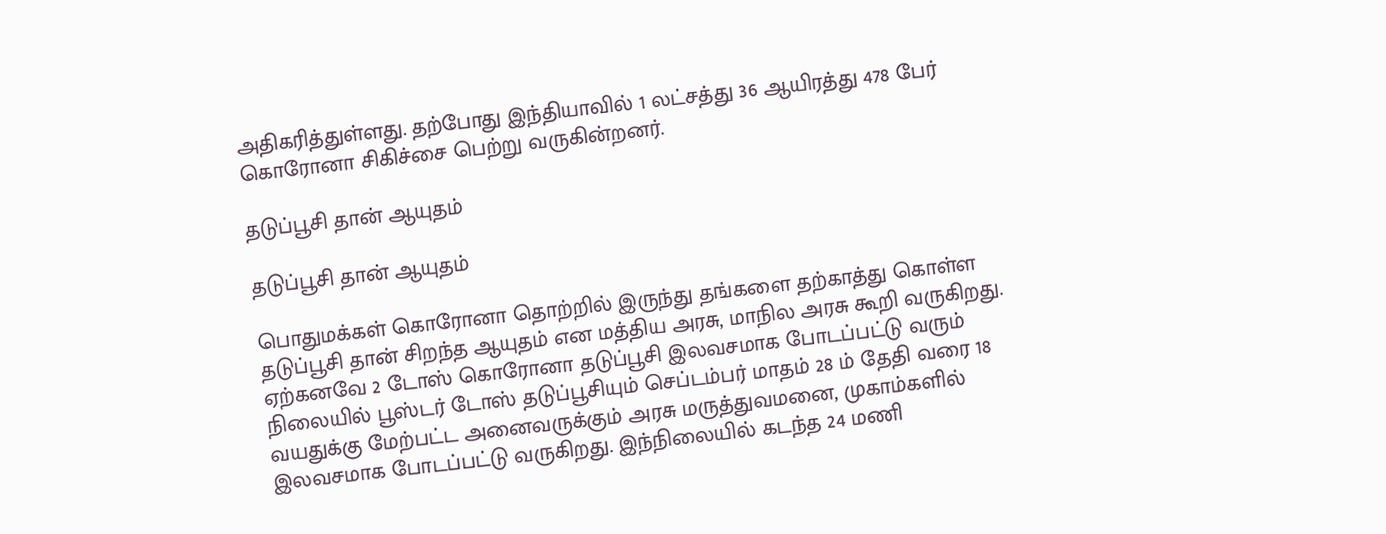அதிகரித்துள்ளது. தற்போது இந்தியாவில் 1 லட்சத்து 36 ஆயிரத்து 478 பேர் கொரோனா சிகிச்சை பெற்று வருகின்றனர்.

தடுப்பூசி தான் ஆயுதம்

தடுப்பூசி தான் ஆயுதம்

பொதுமக்கள் கொரோனா தொற்றில் இருந்து தங்களை தற்காத்து கொள்ள தடுப்பூசி தான் சிறந்த ஆயுதம் என மத்திய அரசு, மாநில அரசு கூறி வருகிறது. ஏற்கனவே 2 டோஸ் கொரோனா தடுப்பூசி இலவசமாக போடப்பட்டு வரும் நிலையில் பூஸ்டர் டோஸ் தடுப்பூசியும் செப்டம்பர் மாதம் 28 ம் தேதி வரை 18 வயதுக்கு மேற்பட்ட அனைவருக்கும் அரசு மருத்துவமனை, முகாம்களில் இலவசமாக போடப்பட்டு வருகிறது. இந்நிலையில் கடந்த 24 மணி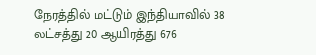நேரத்தில் மட்டும் இந்தியாவில் 38 லட்சத்து 20 ஆயிரத்து 676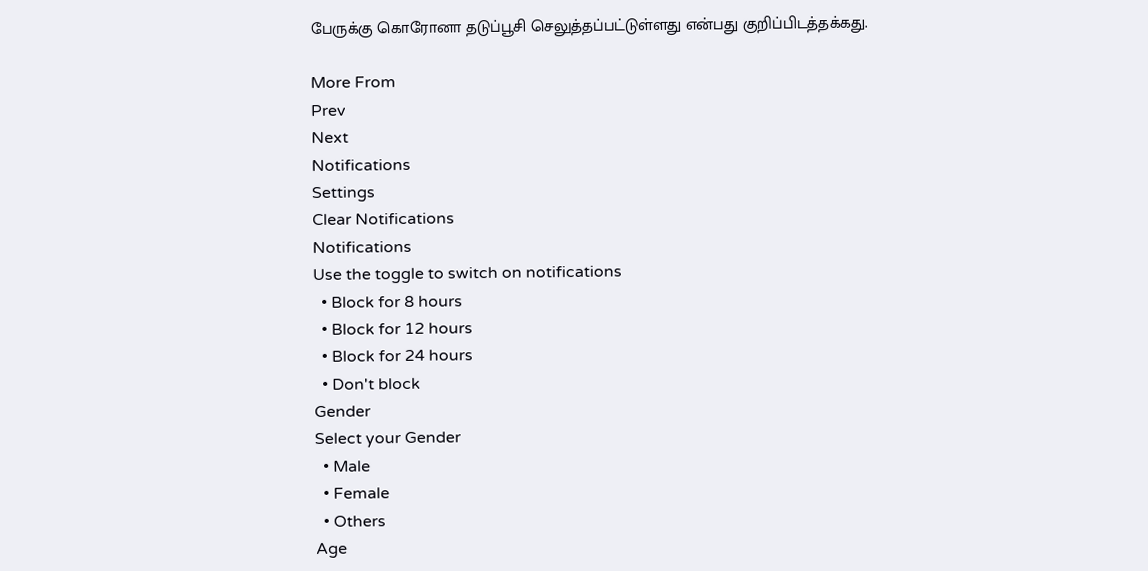பேருக்கு கொரோனா தடுப்பூசி செலுத்தப்பட்டுள்ளது என்பது குறிப்பிடத்தக்கது.

More From
Prev
Next
Notifications
Settings
Clear Notifications
Notifications
Use the toggle to switch on notifications
  • Block for 8 hours
  • Block for 12 hours
  • Block for 24 hours
  • Don't block
Gender
Select your Gender
  • Male
  • Female
  • Others
Age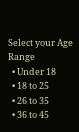Select your Age Range
  • Under 18
  • 18 to 25
  • 26 to 35
  • 36 to 45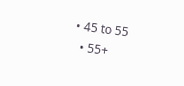• 45 to 55
  • 55+